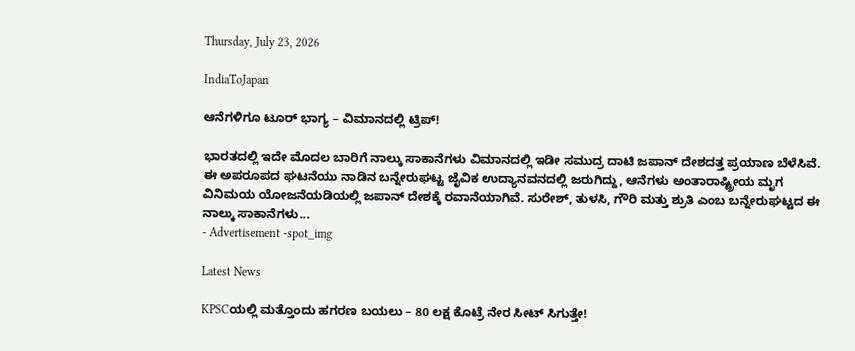Thursday, July 23, 2026

IndiaToJapan

ಆನೆಗಳಿಗೂ ಟೂರ್ ಭಾಗ್ಯ – ವಿಮಾನದಲ್ಲಿ ಟ್ರಿಪ್!

ಭಾರತದಲ್ಲಿ ಇದೇ ಮೊದಲ ಬಾರಿಗೆ ನಾಲ್ಕು ಸಾಕಾನೆಗಳು ವಿಮಾನದಲ್ಲಿ ಇಡೀ ಸಮುದ್ರ ದಾಟಿ ಜಪಾನ್ ದೇಶದತ್ತ ಪ್ರಯಾಣ ಬೆಳೆಸಿವೆ. ಈ ಅಪರೂಪದ ಘಟನೆಯು ನಾಡಿನ ಬನ್ನೇರುಘಟ್ಟ ಜೈವಿಕ ಉದ್ಯಾನವನದಲ್ಲಿ ಜರುಗಿದ್ದು, ಆನೆಗಳು ಅಂತಾರಾಷ್ಟ್ರೀಯ ಮೃಗ ವಿನಿಮಯ ಯೋಜನೆಯಡಿಯಲ್ಲಿ ಜಪಾನ್ ದೇಶಕ್ಕೆ ರವಾನೆಯಾಗಿವೆ. ಸುರೇಶ್, ತುಳಸಿ, ಗೌರಿ ಮತ್ತು ಶ್ರುತಿ ಎಂಬ ಬನ್ನೇರುಘಟ್ಟದ ಈ ನಾಲ್ಕು ಸಾಕಾನೆಗಳು...
- Advertisement -spot_img

Latest News

KPSCಯಲ್ಲಿ ಮತ್ತೊಂದು ಹಗರಣ ಬಯಲು – 80 ಲಕ್ಷ ಕೊಟ್ರೆ ನೇರ ಸೀಟ್ ಸಿಗುತ್ತೇ!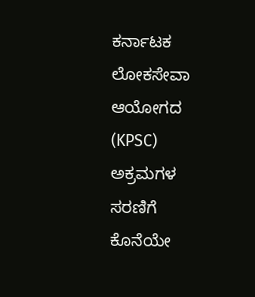ಕರ್ನಾಟಕ ಲೋಕಸೇವಾ ಆಯೋಗದ (KPSC) ಅಕ್ರಮಗಳ ಸರಣಿಗೆ ಕೊನೆಯೇ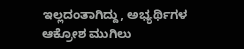ಇಲ್ಲದಂತಾಗಿದ್ದು, ಅಭ್ಯರ್ಥಿಗಳ ಆಕ್ರೋಶ ಮುಗಿಲು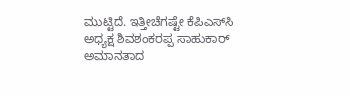ಮುಟ್ಟಿದೆ. ಇತ್ತೀಚೆಗಷ್ಟೇ ಕೆಪಿಎಸ್‌ಸಿ ಅಧ್ಯಕ್ಷ ಶಿವಶಂಕರಪ್ಪ ಸಾಹುಕಾರ್ ಅಮಾನತಾದ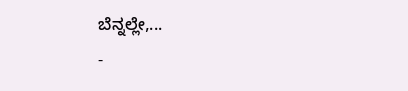ಬೆನ್ನಲ್ಲೇ,...
-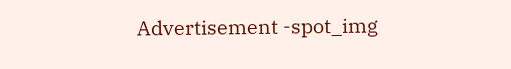Advertisement -spot_img